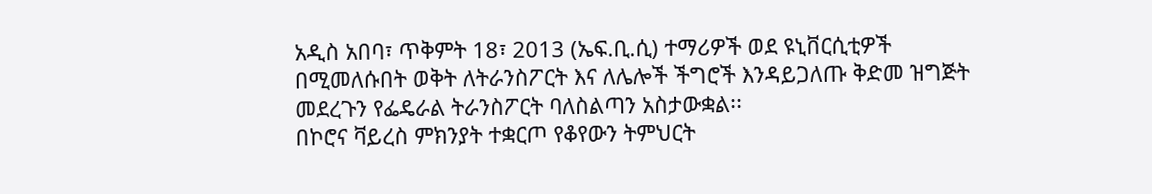አዲስ አበባ፣ ጥቅምት 18፣ 2013 (ኤፍ.ቢ.ሲ) ተማሪዎች ወደ ዩኒቨርሲቲዎች በሚመለሱበት ወቅት ለትራንስፖርት እና ለሌሎች ችግሮች እንዳይጋለጡ ቅድመ ዝግጅት መደረጉን የፌዴራል ትራንስፖርት ባለስልጣን አስታውቋል፡፡
በኮሮና ቫይረስ ምክንያት ተቋርጦ የቆየውን ትምህርት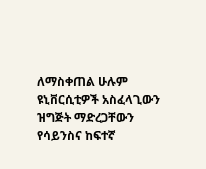ለማስቀጠል ሁሉም ዩኒቨርሲቲዎች አስፈላጊውን ዝግጅት ማድረጋቸውን የሳይንስና ከፍተኛ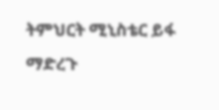ትምህርት ሚኒስቴር ይፋ ማድረጉ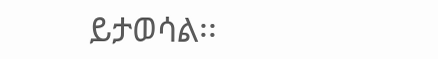ይታወሳል፡፡